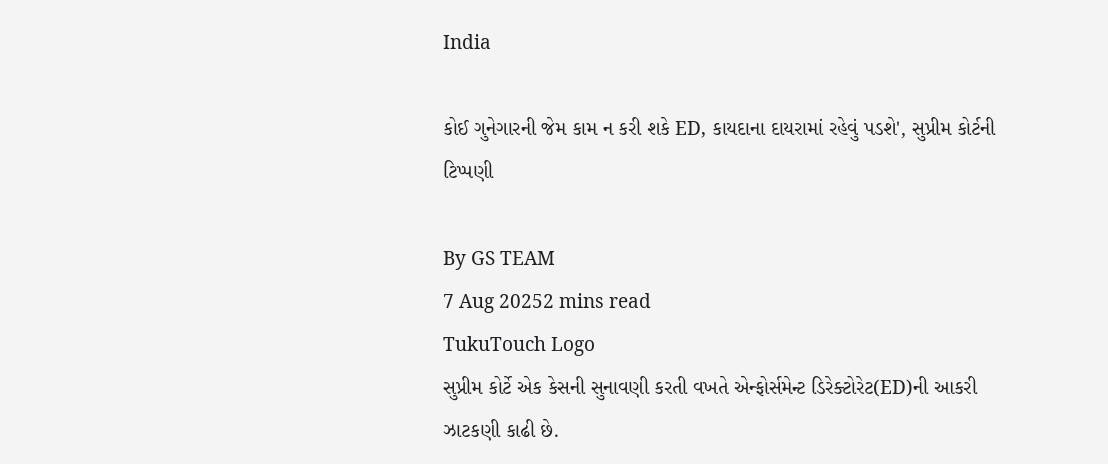India

કોઈ ગુનેગારની જેમ કામ ન કરી શકે ED, કાયદાના દાયરામાં રહેવું પડશે', સુપ્રીમ કોર્ટની ટિપ્પણી

By GS TEAM
7 Aug 20252 mins read
TukuTouch Logo
સુપ્રીમ કોર્ટે એક કેસની સુનાવણી કરતી વખતે એન્ફોર્સમેન્ટ ડિરેક્ટોરેટ(ED)ની આકરી ઝાટકણી કાઢી છે.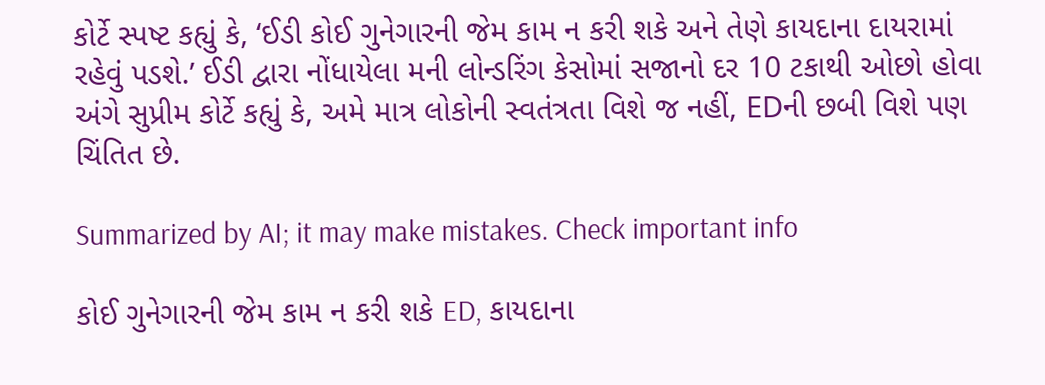કોર્ટે સ્પષ્ટ કહ્યું કે, ‘ઈડી કોઈ ગુનેગારની જેમ કામ ન કરી શકે અને તેણે કાયદાના દાયરામાં રહેવું પડશે.’ ઈડી દ્વારા નોંધાયેલા મની લોન્ડરિંગ કેસોમાં સજાનો દર 10 ટકાથી ઓછો હોવા અંગે સુપ્રીમ કોર્ટે કહ્યું કે, અમે માત્ર લોકોની સ્વતંત્રતા વિશે જ નહીં, EDની છબી વિશે પણ ચિંતિત છે.

Summarized by AI; it may make mistakes. Check important info

કોઈ ગુનેગારની જેમ કામ ન કરી શકે ED, કાયદાના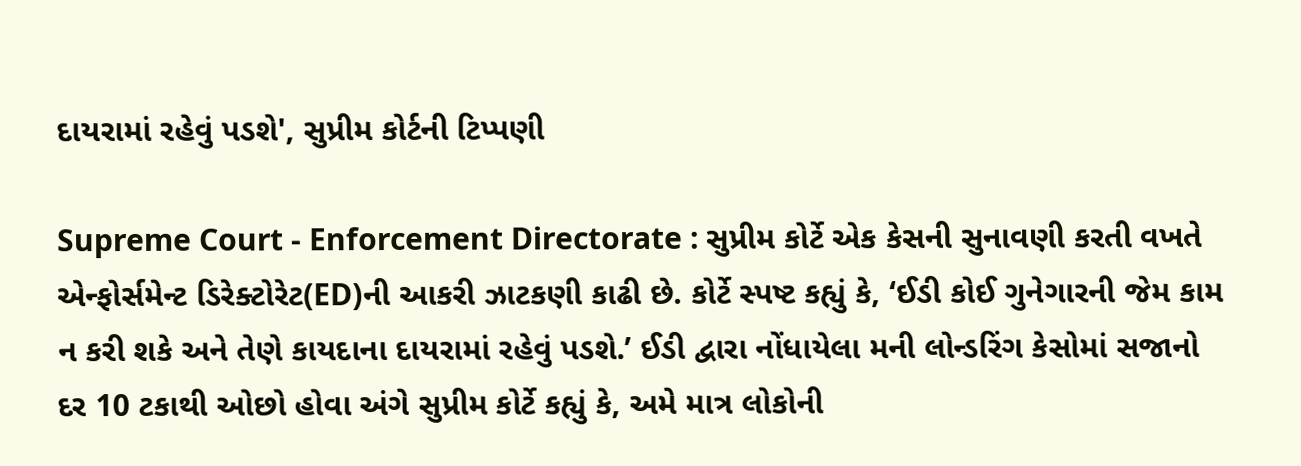દાયરામાં રહેવું પડશે', સુપ્રીમ કોર્ટની ટિપ્પણી

Supreme Court - Enforcement Directorate : સુપ્રીમ કોર્ટે એક કેસની સુનાવણી કરતી વખતે એન્ફોર્સમેન્ટ ડિરેક્ટોરેટ(ED)ની આકરી ઝાટકણી કાઢી છે. કોર્ટે સ્પષ્ટ કહ્યું કે, ‘ઈડી કોઈ ગુનેગારની જેમ કામ ન કરી શકે અને તેણે કાયદાના દાયરામાં રહેવું પડશે.’ ઈડી દ્વારા નોંધાયેલા મની લોન્ડરિંગ કેસોમાં સજાનો દર 10 ટકાથી ઓછો હોવા અંગે સુપ્રીમ કોર્ટે કહ્યું કે, અમે માત્ર લોકોની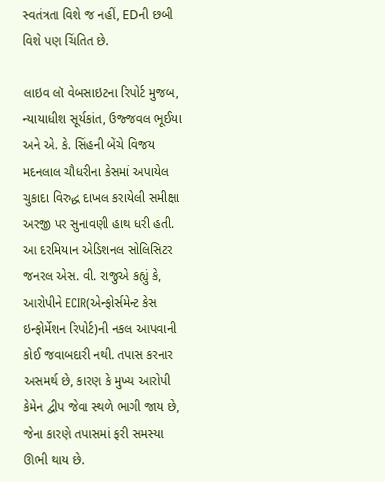સ્વતંત્રતા વિશે જ નહીં, EDની છબી વિશે પણ ચિંતિત છે.

લાઇવ લૉ વેબસાઇટના રિપોર્ટ મુજબ, ન્યાયાધીશ સૂર્યકાંત, ઉજ્જવલ ભૂઈયા અને એ. કે. સિંહની બેંચે વિજય મદનલાલ ચૌધરીના કેસમાં અપાયેલ ચુકાદા વિરુદ્ધ દાખલ કરાયેલી સમીક્ષા અરજી પર સુનાવણી હાથ ધરી હતી. આ દરમિયાન એડિશનલ સોલિસિટર જનરલ એસ. વી. રાજુએ કહ્યું કે, આરોપીને ECIR(એન્ફોર્સમેન્ટ કેસ ઇન્ફોર્મેશન રિપોર્ટ)ની નકલ આપવાની કોઈ જવાબદારી નથી. તપાસ કરનાર અસમર્થ છે, કારણ કે મુખ્ય આરોપી કેમેન દ્વીપ જેવા સ્થળે ભાગી જાય છે, જેના કારણે તપાસમાં ફરી સમસ્યા ઊભી થાય છે.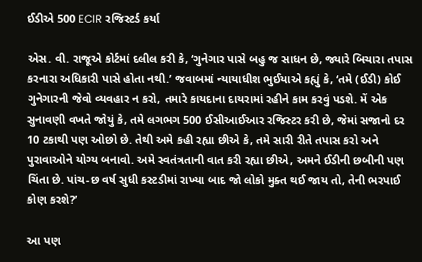ઈડીએ 500 ECIR રજિસ્ટર્ડ કર્યા

એસ. વી. રાજૂએ કોર્ટમાં દલીલ કરી કે, ‘ગુનેગાર પાસે બહુ જ સાધન છે, જ્યારે બિચારા તપાસ કરનારા અધિકારી પાસે હોતા નથી.’ જવાબમાં ન્યાયાધીશ ભુઈયાએ કહ્યું કે, ‘તમે (ઈડી) કોઈ ગુનેગારની જેવો વ્યવહાર ન કરો, તમારે કાયદાના દાયરામાં રહીને કામ કરવું પડશે. મેં એક સુનાવણી વખતે જોયું કે, તમે લગભગ 500 ઈસીઆઈઆર રજિસ્ટર કરી છે, જેમાં સજાનો દર 10 ટકાથી પણ ઓછો છે. તેથી અમે કહી રહ્યા છીએ કે, તમે સારી રીતે તપાસ કરો અને પુરાવાઓને યોગ્ય બનાવો. અમે સ્વતંત્રતાની વાત કરી રહ્યા છીએ, અમને ઈડીની છબીની પણ ચિંતા છે. પાંચ-છ વર્ષ સુધી કસ્ટડીમાં રાખ્યા બાદ જો લોકો મુક્ત થઈ જાય તો, તેની ભરપાઈ કોણ કરશે?’

આ પણ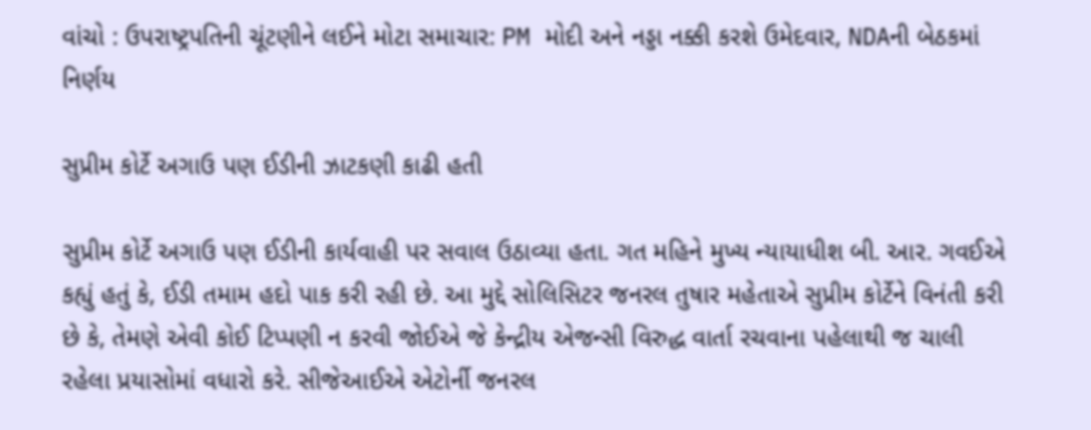વાંચો : ઉપરાષ્ટ્રપતિની ચૂંટણીને લઈને મોટા સમાચાર: PM મોદી અને નડ્ડા નક્કી કરશે ઉમેદવાર, NDAની બેઠકમાં નિર્ણય

સુપ્રીમ કોર્ટે અગાઉ પણ ઈડીની ઝાટકણી કાઢી હતી

સુપ્રીમ કોર્ટે અગાઉ પણ ઈડીની કાર્યવાહી પર સવાલ ઉઠાવ્યા હતા. ગત મહિને મુખ્ય ન્યાયાધીશ બી. આર. ગવઈએ કહ્યું હતું કે, ઈડી તમામ હદો પાક કરી રહી છે. આ મુદ્દે સોલિસિટર જનરલ તુષાર મહેતાએ સુપ્રીમ કોર્ટેને વિનંતી કરી છે કે, તેમણે એવી કોઈ ટિપ્પણી ન કરવી જોઈએ જે કેન્દ્રીય એજન્સી વિરુદ્ધ વાર્તા રચવાના પહેલાથી જ ચાલી રહેલા પ્રયાસોમાં વધારો કરે. સીજેઆઈએ એટોર્ની જનરલ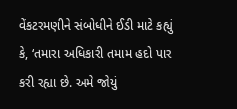વેંકટરમણીને સંબોધીને ઈડી માટે કહ્યું કે, ‘તમારા અધિકારી તમામ હદો પાર કરી રહ્યા છે. અમે જોયું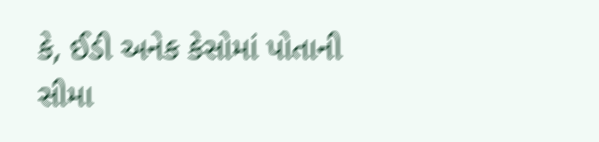કે, ઈડી અનેક કેસોમાં પોતાની સીમા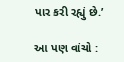પાર કરી રહ્યું છે.’

આ પણ વાંચો :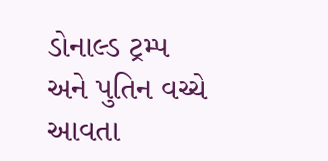ડોનાલ્ડ ટ્રમ્પ અને પુતિન વચ્ચે આવતા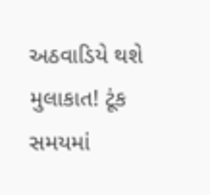અઠવાડિયે થશે મુલાકાત! ટૂંક સમયમાં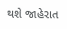થશે જાહેરાત